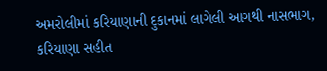અમરોલીમાં કરિયાણાની દુકાનમાં લાગેલી આગથી નાસભાગ, કરિયાણા સહીત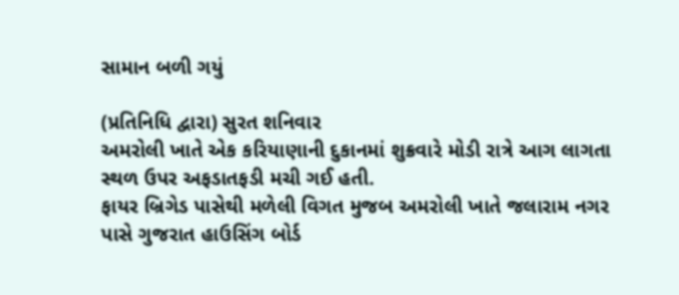સામાન બળી ગયું

(પ્રતિનિધિ દ્વારા) સુરત શનિવાર
અમરોલી ખાતે એક કરિયાણાની દુકાનમાં શુક્રવારે મોડી રાત્રે આગ લાગતા સ્થળ ઉપર અફડાતફડી મચી ગઈ હતી.
ફાયર બ્રિગેડ પાસેથી મળેલી વિગત મુજબ અમરોલી ખાતે જલારામ નગર પાસે ગુજરાત હાઉસિંગ બોર્ડ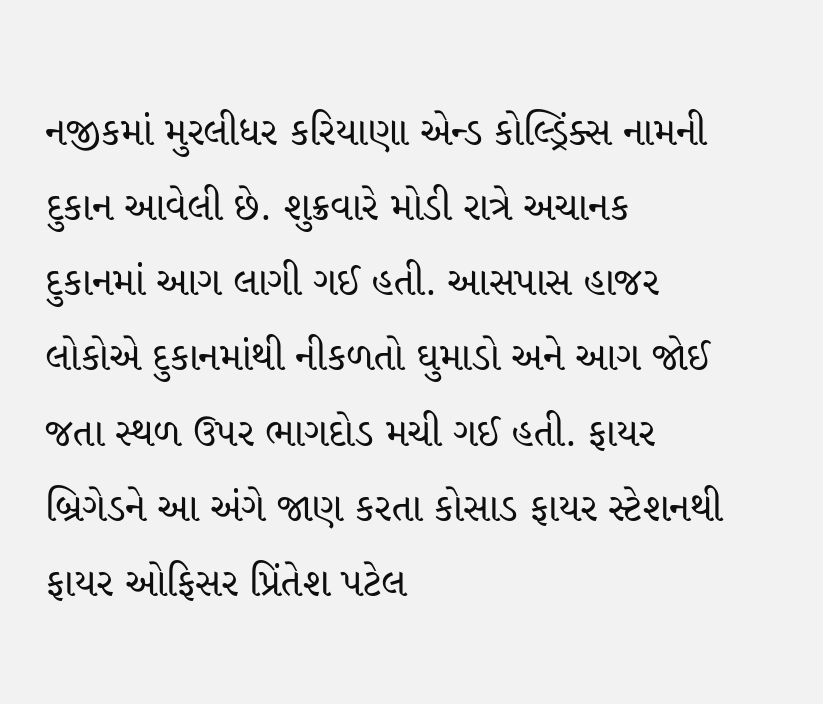નજીકમાં મુરલીધર કરિયાણા એન્ડ કોલ્ડ્રિંક્સ નામની દુકાન આવેલી છે. શુક્રવારે મોડી રાત્રે અચાનક દુકાનમાં આગ લાગી ગઈ હતી. આસપાસ હાજર લોકોએ દુકાનમાંથી નીકળતો ઘુમાડો અને આગ જોઈ જતા સ્થળ ઉપર ભાગદોડ મચી ગઈ હતી. ફાયર બ્રિગેડને આ અંગે જાણ કરતા કોસાડ ફાયર સ્ટેશનથી ફાયર ઓફિસર પ્રિંતેશ પટેલ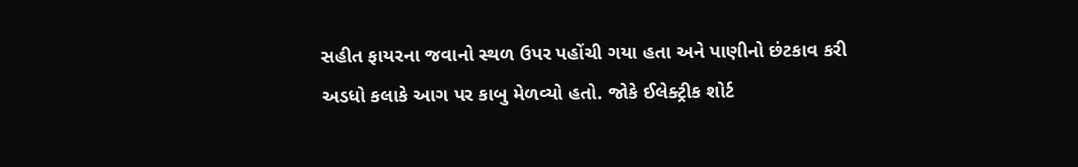સહીત ફાયરના જવાનો સ્થળ ઉપર પહોંચી ગયા હતા અને પાણીનો છંટકાવ કરી અડધો કલાકે આગ પર કાબુ મેળવ્યો હતો. જોકે ઈલેક્ટ્રીક શોર્ટ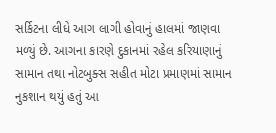સર્કિટના લીધે આગ લાગી હોવાનું હાલમાં જાણવા મળ્યું છે. આગના કારણે દુકાનમાં રહેલ કરિયાણાનું સામાન તથા નોટબુક્સ સહીત મોટા પ્રમાણમાં સામાન નુકશાન થયું હતું આ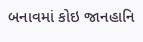બનાવમાં કોઇ જાનહાનિ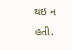થઇ ન હતી.